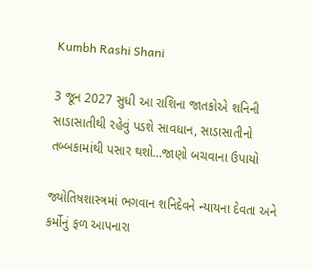Kumbh Rashi Shani

3 જૂન 2027 સુધી આ રાશિના જાતકોએ શનિની સાડાસાતીથી રહેવું પડશે સાવધાન, સાડાસાતીનો તબ્બકામાંથી પસાર થશો…જાણો બચવાના ઉપાયો

જ્યોતિષશાસ્ત્રમાં ભગવાન શનિદેવને ન્યાયના દેવતા અને કર્મોનું ફળ આપનારા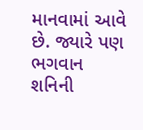માનવામાં આવે છે. જ્યારે પણ ભગવાન શનિની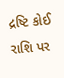દ્રષ્ટિ કોઈ રાશિ પર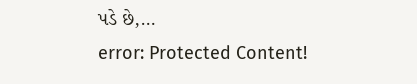પડે છે,…
error: Protected Content!